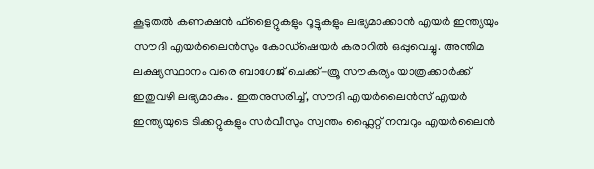കൂടുതൽ കണക്ഷൻ ഫ്ളൈറ്റുകളും റൂട്ടുകളും ലഭ്യമാക്കാൻ എയർ ഇന്ത്യയും സൗദി എയർലൈൻസും കോഡ്ഷെയർ കരാറിൽ ഒപ്പുവെച്ചു. അന്തിമ ലക്ഷ്യസ്ഥാനം വരെ ബാഗേജ് ചെക്ക്-ത്രൂ സൗകര്യം യാത്രക്കാർക്ക് ഇതുവഴി ലഭ്യമാകും. ഇതനുസരിച്ച്, സൗദി എയർലൈൻസ് എയർ ഇന്ത്യയുടെ ടിക്കറ്റുകളും സർവീസും സ്വന്തം ഫ്ലൈറ്റ് നമ്പറും എയർലൈൻ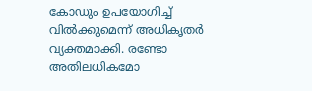കോഡും ഉപയോഗിച്ച് വിൽക്കുമെന്ന് അധികൃതർ വ്യക്തമാക്കി. രണ്ടോ അതിലധികമോ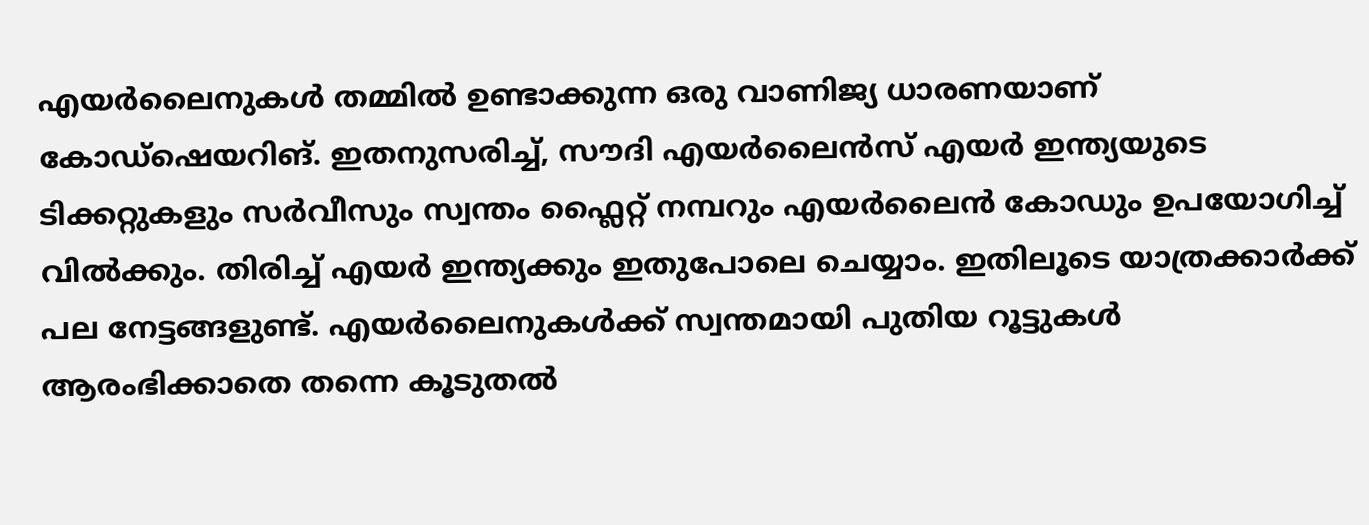എയർലൈനുകൾ തമ്മിൽ ഉണ്ടാക്കുന്ന ഒരു വാണിജ്യ ധാരണയാണ് കോഡ്ഷെയറിങ്. ഇതനുസരിച്ച്, സൗദി എയർലൈൻസ് എയർ ഇന്ത്യയുടെ ടിക്കറ്റുകളും സർവീസും സ്വന്തം ഫ്ലൈറ്റ് നമ്പറും എയർലൈൻ കോഡും ഉപയോഗിച്ച് വിൽക്കും. തിരിച്ച് എയർ ഇന്ത്യക്കും ഇതുപോലെ ചെയ്യാം. ഇതിലൂടെ യാത്രക്കാർക്ക് പല നേട്ടങ്ങളുണ്ട്. എയർലൈനുകൾക്ക് സ്വന്തമായി പുതിയ റൂട്ടുകൾ ആരംഭിക്കാതെ തന്നെ കൂടുതൽ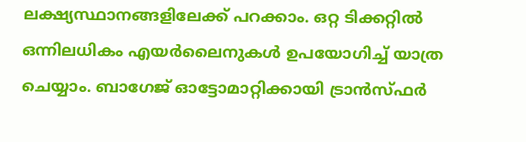ലക്ഷ്യസ്ഥാനങ്ങളിലേക്ക് പറക്കാം. ഒറ്റ ടിക്കറ്റിൽ ഒന്നിലധികം എയർലൈനുകൾ ഉപയോഗിച്ച് യാത്ര ചെയ്യാം. ബാഗേജ് ഓട്ടോമാറ്റിക്കായി ട്രാൻസ്ഫർ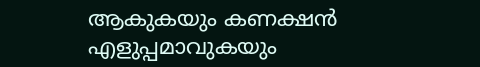ആകുകയും കണക്ഷൻ എളുപ്പമാവുകയും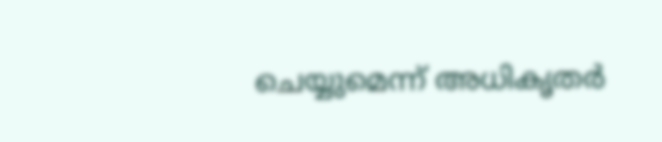ചെയ്യുമെന്ന് അധികൃതർ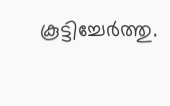കൂട്ടിച്ചേർത്തു.